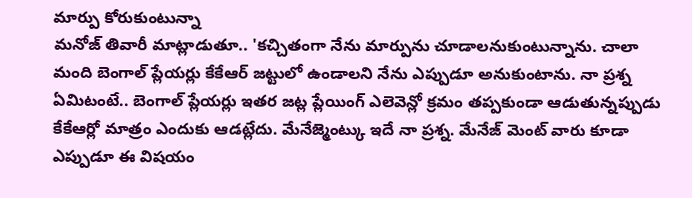మార్పు కోరుకుంటున్నా
మనోజ్ తివారీ మాట్లాడుతూ.. 'కచ్చితంగా నేను మార్పును చూడాలనుకుంటున్నాను. చాలా మంది బెంగాల్ ప్లేయర్లు కేకేఆర్ జట్టులో ఉండాలని నేను ఎప్పుడూ అనుకుంటాను. నా ప్రశ్న ఏమిటంటే.. బెంగాల్ ప్లేయర్లు ఇతర జట్ల ప్లేయింగ్ ఎలెవెన్లో క్రమం తప్పకుండా ఆడుతున్నప్పుడు కేకేఆర్లో మాత్రం ఎందుకు ఆడట్లేదు. మేనేజ్మెంట్కు ఇదే నా ప్రశ్న. మేనేజ్ మెంట్ వారు కూడా ఎప్పుడూ ఈ విషయం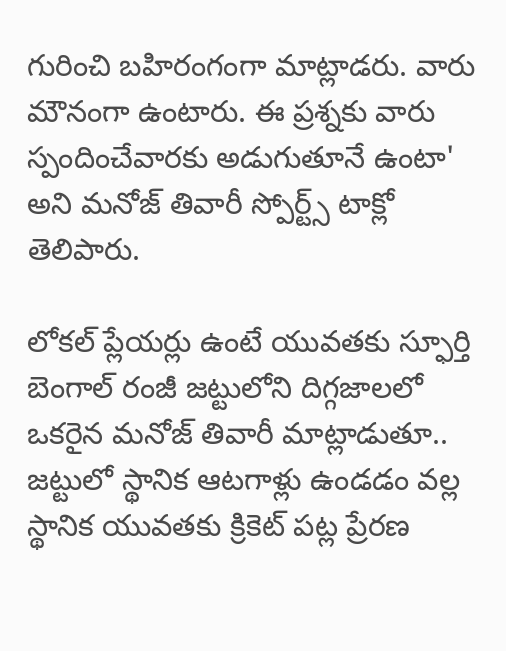గురించి బహిరంగంగా మాట్లాడరు. వారు మౌనంగా ఉంటారు. ఈ ప్రశ్నకు వారు స్పందించేవారకు అడుగుతూనే ఉంటా' అని మనోజ్ తివారీ స్పోర్ట్స్ టాక్లో తెలిపారు.

లోకల్ ప్లేయర్లు ఉంటే యువతకు స్ఫూర్తి
బెంగాల్ రంజీ జట్టులోని దిగ్గజాలలో ఒకరైన మనోజ్ తివారీ మాట్లాడుతూ.. జట్టులో స్థానిక ఆటగాళ్లు ఉండడం వల్ల స్థానిక యువతకు క్రికెట్ పట్ల ప్రేరణ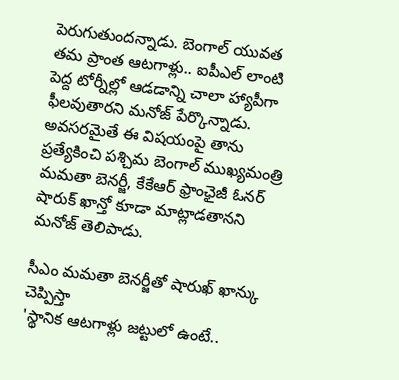పెరుగుతుందన్నాడు. బెంగాల్ యువత తమ ప్రాంత ఆటగాళ్లు.. ఐపీఎల్ లాంటి పెద్ద టోర్నీల్లో ఆడడాన్ని చాలా హ్యాపీగా ఫీలవుతారని మనోజ్ పేర్కొన్నాడు. అవసరమైతే ఈ విషయంపై తాను ప్రత్యేకించి పశ్చిమ బెంగాల్ ముఖ్యమంత్రి మమతా బెనర్జీ, కేకేఆర్ ఫ్రాంఛైజీ ఓనర్ షారుక్ ఖాన్తో కూడా మాట్లాడతానని మనోజ్ తెలిపాడు.

సీఎం మమతా బెనర్జీతో షారుఖ్ ఖాన్కు చెప్పిస్తా
'స్థానిక ఆటగాళ్లు జట్టులో ఉంటే..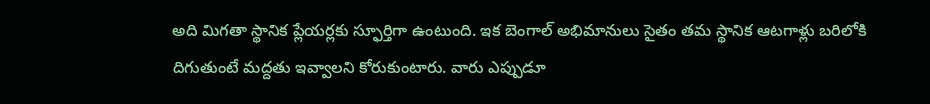అది మిగతా స్థానిక ప్లేయర్లకు స్ఫూర్తిగా ఉంటుంది. ఇక బెంగాల్ అభిమానులు సైతం తమ స్థానిక ఆటగాళ్లు బరిలోకి దిగుతుంటే మద్దతు ఇవ్వాలని కోరుకుంటారు. వారు ఎప్పుడూ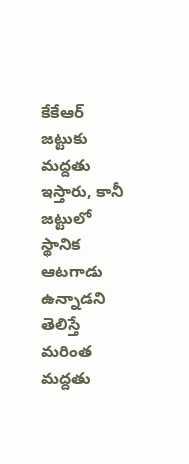కేకేఆర్ జట్టుకు మద్దతు ఇస్తారు, కానీ జట్టులో స్థానిక ఆటగాడు ఉన్నాడని తెలిస్తే మరింత మద్దతు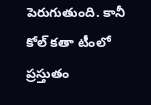పెరుగుతుంది. కానీ కోల్ కతా టీంలో ప్రస్తుతం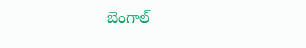బెంగాల్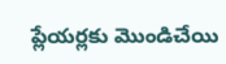ప్లేయర్లకు మొండిచేయి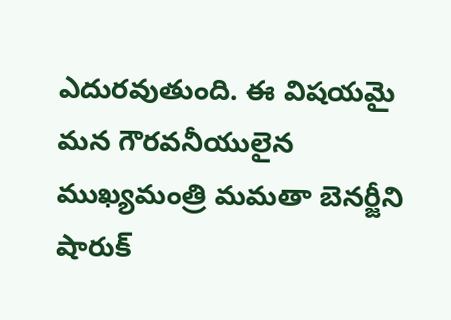ఎదురవుతుంది. ఈ విషయమై మన గౌరవనీయులైన ముఖ్యమంత్రి మమతా బెనర్జీని షారుక్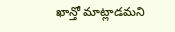ఖాన్తో మాట్లాడమని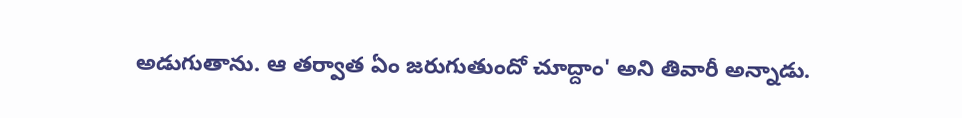అడుగుతాను. ఆ తర్వాత ఏం జరుగుతుందో చూద్దాం' అని తివారీ అన్నాడు.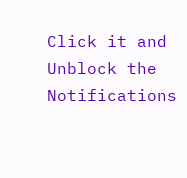Click it and Unblock the Notifications